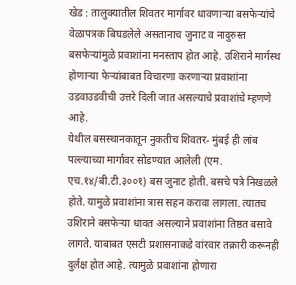खेड : तालुक्यातील शिवतर मार्गावर धावणाऱ्या बसफेऱ्यांचे वेळापत्रक बिघडलेले असतानाच जुनाट व नादुरुस्त बसफेऱ्यांमुळे प्रवाशांना मनस्ताप होत आहे. उशिराने मार्गस्थ होणाऱ्या फेऱ्यांबाबत विचारणा करणाऱ्या प्रवाशांना उडवाउडवीची उत्तरे दिली जात असल्याचे प्रवाशांचे म्हणणे आहे.
येथील बसस्थानकातून नुकतीच शिवतर- मुंबई ही लांब पल्ल्याच्या मार्गावर सोडण्यात आलेली (एम. एच.१४/बी.टी.३००१) बस जुनाट होती. बसचे पत्रे निखळले होते. यामुळे प्रवाशांना त्रास सहन करावा लागला. त्यातच उशिराने बसफेऱ्या धावत असल्याने प्रवाशांना तिष्ठत बसावे लागते. याबाबत एसटी प्रशासनाकडे वांरवार तक्रारी करूनही दुर्लक्ष होत आहे. त्यामुळे प्रवाशांना होणारा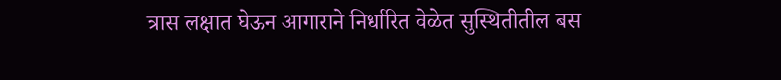त्रास लक्षात घेऊन आगाराने निर्धारित वेळेत सुस्थितीतील बस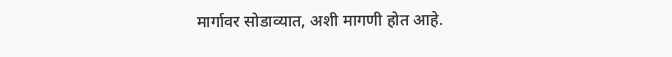मार्गावर सोडाव्यात, अशी मागणी होत आहे.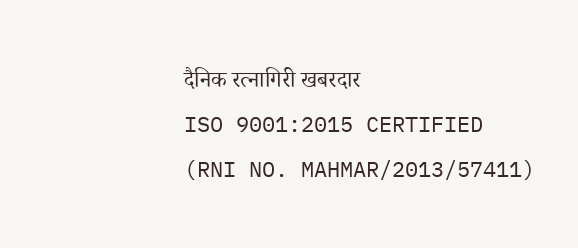दैनिक रत्नागिरी खबरदार
ISO 9001:2015 CERTIFIED
(RNI NO. MAHMAR/2013/57411)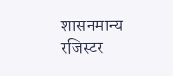शासनमान्य रजिस्टर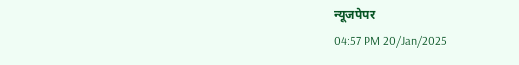न्यूजपेपर
04:57 PM 20/Jan/2025